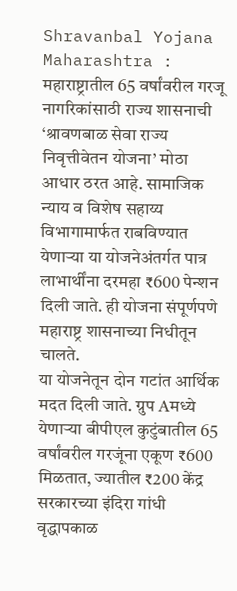Shravanbal Yojana Maharashtra : महाराष्ट्रातील 65 वर्षांवरील गरजू नागरिकांसाठी राज्य शासनाची ‘श्रावणबाळ सेवा राज्य निवृत्तीवेतन योजना’ मोठा आधार ठरत आहे. सामाजिक न्याय व विशेष सहाय्य विभागामार्फत राबविण्यात येणाऱ्या या योजनेअंतर्गत पात्र लाभार्थींना दरमहा ₹600 पेन्शन दिली जाते. ही योजना संपूर्णपणे महाराष्ट्र शासनाच्या निधीतून चालते.
या योजनेतून दोन गटांत आर्थिक मदत दिली जाते. ग्रुप Aमध्ये येणाऱ्या बीपीएल कुटुंबातील 65 वर्षांवरील गरजूंना एकूण ₹600 मिळतात, ज्यातील ₹200 केंद्र सरकारच्या इंदिरा गांधी वृद्धापकाळ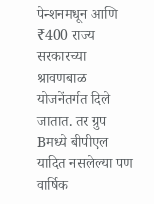पेन्शनमधून आणि ₹400 राज्य सरकारच्या श्रावणबाळ योजनेंतर्गत दिले जातात. तर ग्रुप Bमध्ये बीपीएल यादित नसलेल्या पण वार्षिक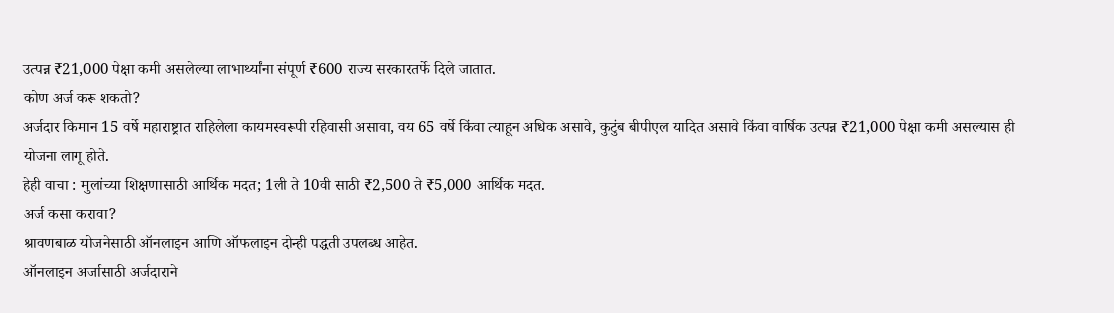उत्पन्न ₹21,000 पेक्षा कमी असलेल्या लाभार्थ्यांना संपूर्ण ₹600 राज्य सरकारतर्फे दिले जातात.
कोण अर्ज करू शकतो?
अर्जदार किमान 15 वर्षे महाराष्ट्रात राहिलेला कायमस्वरूपी रहिवासी असावा, वय 65 वर्षे किंवा त्याहून अधिक असावे, कुटुंब बीपीएल यादित असावे किंवा वार्षिक उत्पन्न ₹21,000 पेक्षा कमी असल्यास ही योजना लागू होते.
हेही वाचा : मुलांच्या शिक्षणासाठी आर्थिक मदत; 1ली ते 10वी साठी ₹2,500 ते ₹5,000 आर्थिक मदत.
अर्ज कसा करावा?
श्रावणबाळ योजनेसाठी ऑनलाइन आणि ऑफलाइन दोन्ही पद्धती उपलब्ध आहेत.
ऑनलाइन अर्जासाठी अर्जदाराने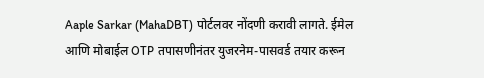Aaple Sarkar (MahaDBT) पोर्टलवर नोंदणी करावी लागते. ईमेल आणि मोबाईल OTP तपासणीनंतर युजरनेम-पासवर्ड तयार करून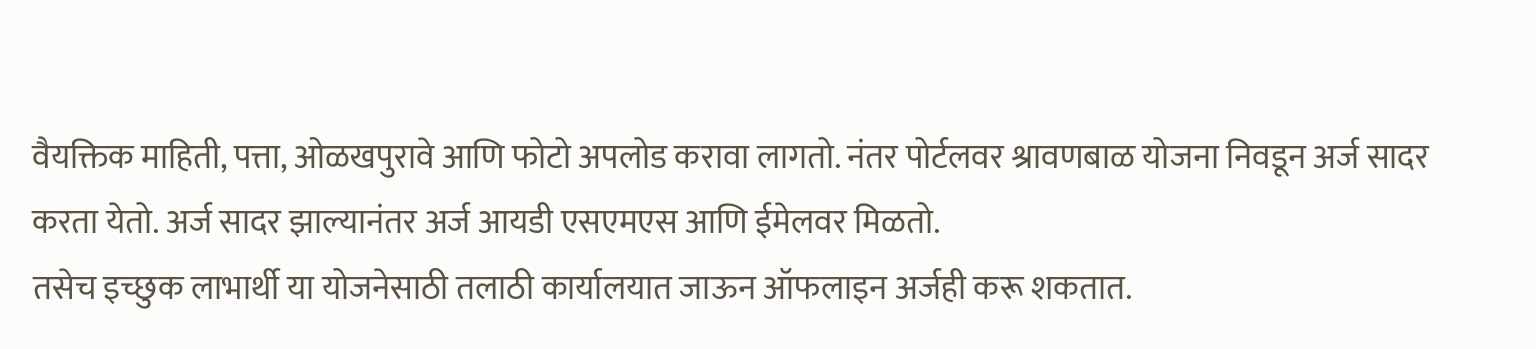वैयक्तिक माहिती, पत्ता, ओळखपुरावे आणि फोटो अपलोड करावा लागतो. नंतर पोर्टलवर श्रावणबाळ योजना निवडून अर्ज सादर करता येतो. अर्ज सादर झाल्यानंतर अर्ज आयडी एसएमएस आणि ईमेलवर मिळतो.
तसेच इच्छुक लाभार्थी या योजनेसाठी तलाठी कार्यालयात जाऊन ऑफलाइन अर्जही करू शकतात.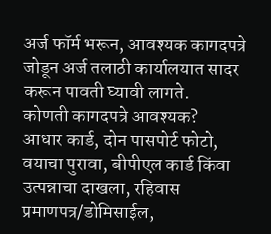अर्ज फॉर्म भरून, आवश्यक कागदपत्रे जोडून अर्ज तलाठी कार्यालयात सादर करून पावती घ्यावी लागते.
कोणती कागदपत्रे आवश्यक?
आधार कार्ड, दोन पासपोर्ट फोटो, वयाचा पुरावा, बीपीएल कार्ड किंवा उत्पन्नाचा दाखला, रहिवास प्रमाणपत्र/डोमिसाईल,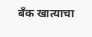बँक खात्याचा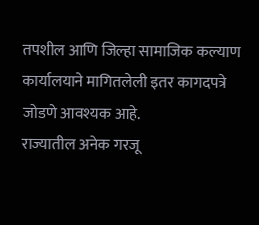तपशील आणि जिल्हा सामाजिक कल्याण कार्यालयाने मागितलेली इतर कागदपत्रे जोडणे आवश्यक आहे.
राज्यातील अनेक गरजू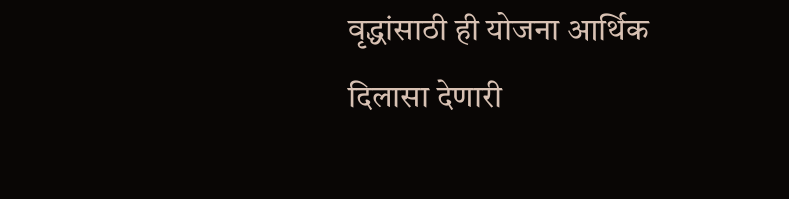वृद्धांसाठी ही योजना आर्थिक दिलासा देणारी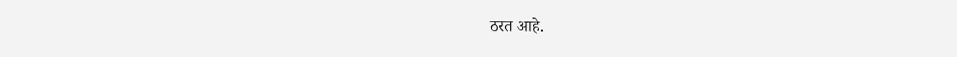ठरत आहे.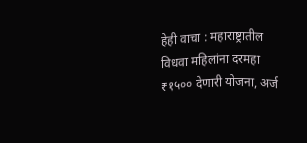हेही वाचा : महाराष्ट्रातील विधवा महिलांना दरमहा ₹१५०० देणारी योजना, अर्ज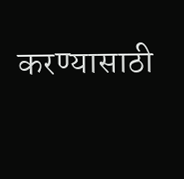करण्यासाठी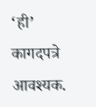‘ही’ कागदपत्रे आवश्यक.